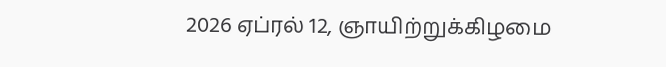2026 ஏப்ரல் 12, ஞாயிற்றுக்கிழமை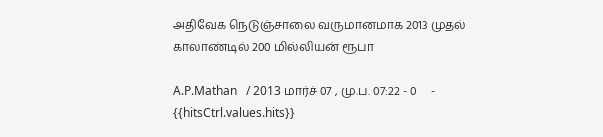அதிவேக நெடுஞ்சாலை வருமானமாக 2013 முதல் காலாண்டில் 200 மில்லியன் ரூபா

A.P.Mathan   / 2013 மார்ச் 07 , மு.ப. 07:22 - 0     - {{hitsCtrl.values.hits}}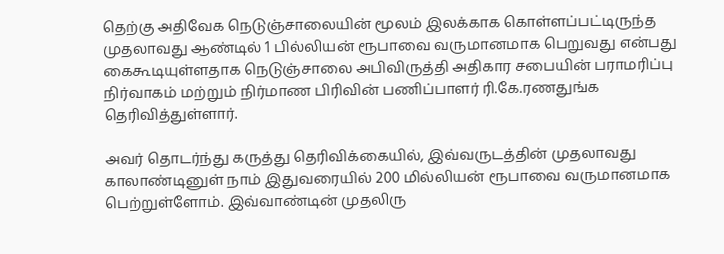தெற்கு அதிவேக நெடுஞ்சாலையின் மூலம் இலக்காக கொள்ளப்பட்டிருந்த முதலாவது ஆண்டில் 1 பில்லியன் ரூபாவை வருமானமாக பெறுவது என்பது கைகூடியுள்ளதாக நெடுஞ்சாலை அபிவிருத்தி அதிகார சபையின் பராமரிப்பு நிர்வாகம் மற்றும் நிர்மாண பிரிவின் பணிப்பாளர் ரி.கே.ரணதுங்க தெரிவித்துள்ளார்.

அவர் தொடர்ந்து கருத்து தெரிவிக்கையில், இவ்வருடத்தின் முதலாவது காலாண்டினுள் நாம் இதுவரையில் 200 மில்லியன் ரூபாவை வருமானமாக பெற்றுள்ளோம். இவ்வாண்டின் முதலிரு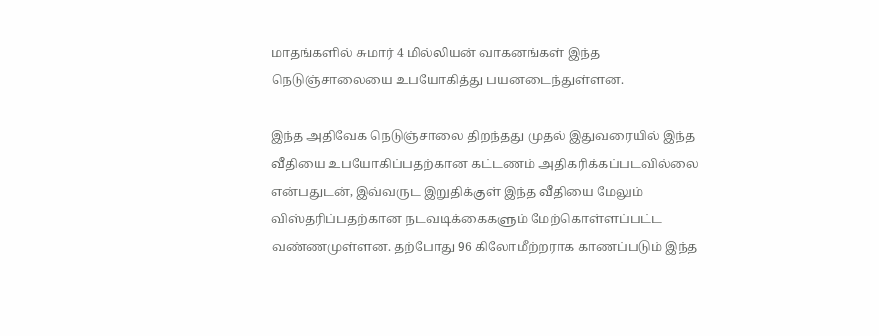மாதங்களில் சுமார் 4 மில்லியன் வாகனங்கள் இந்த நெடுஞ்சாலையை உபயோகித்து பயனடைந்துள்ளன.

இந்த அதிவேக நெடுஞ்சாலை திறந்தது முதல் இதுவரையில் இந்த வீதியை உபயோகிப்பதற்கான கட்டணம் அதிகரிக்கப்படவில்லை என்பதுடன், இவ்வருட இறுதிக்குள் இந்த வீதியை மேலும் விஸ்தரிப்பதற்கான நடவடிக்கைகளும் மேற்கொள்ளப்பட்ட வண்ணமுள்ளன. தற்போது 96 கிலோமீற்றராக காணப்படும் இந்த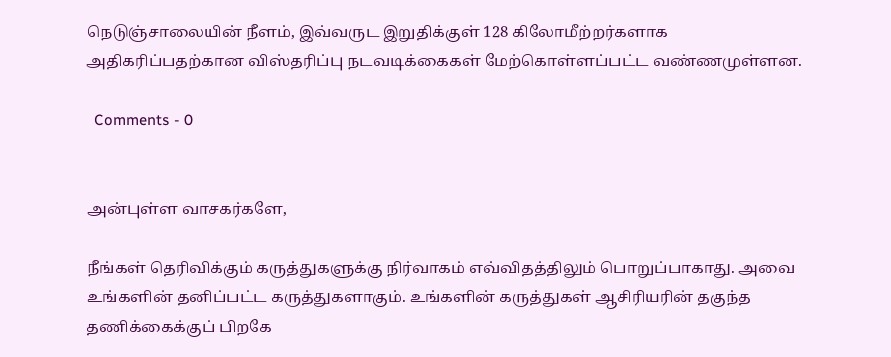நெடுஞ்சாலையின் நீளம், இவ்வருட இறுதிக்குள் 128 கிலோமீற்றர்களாக அதிகரிப்பதற்கான விஸ்தரிப்பு நடவடிக்கைகள் மேற்கொள்ளப்பட்ட வண்ணமுள்ளன.

  Comments - 0


அன்புள்ள வாசகர்களே,

நீங்கள் தெரிவிக்கும் கருத்துகளுக்கு நிர்வாகம் எவ்விதத்திலும் பொறுப்பாகாது. அவை உங்களின் தனிப்பட்ட கருத்துகளாகும். உங்களின் கருத்துகள் ஆசிரியரின் தகுந்த தணிக்கைக்குப் பிறகே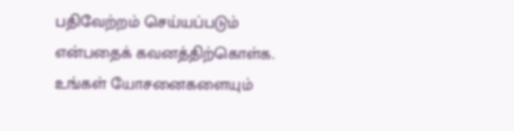பதிவேற்றம் செய்யப்படும் என்பதைக் கவனத்திற்கொள்க. உங்கள் யோசனைகளையும்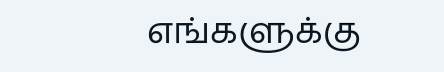எங்களுக்கு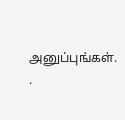அனுப்புங்கள். .